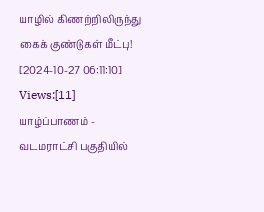யாழில் கிணற்றிலிருந்து கைக் குண்டுகள் மீட்பு!
[2024-10-27 06:11:10] Views:[11]
யாழ்ப்பாணம் - வடமராட்சி பகுதியில்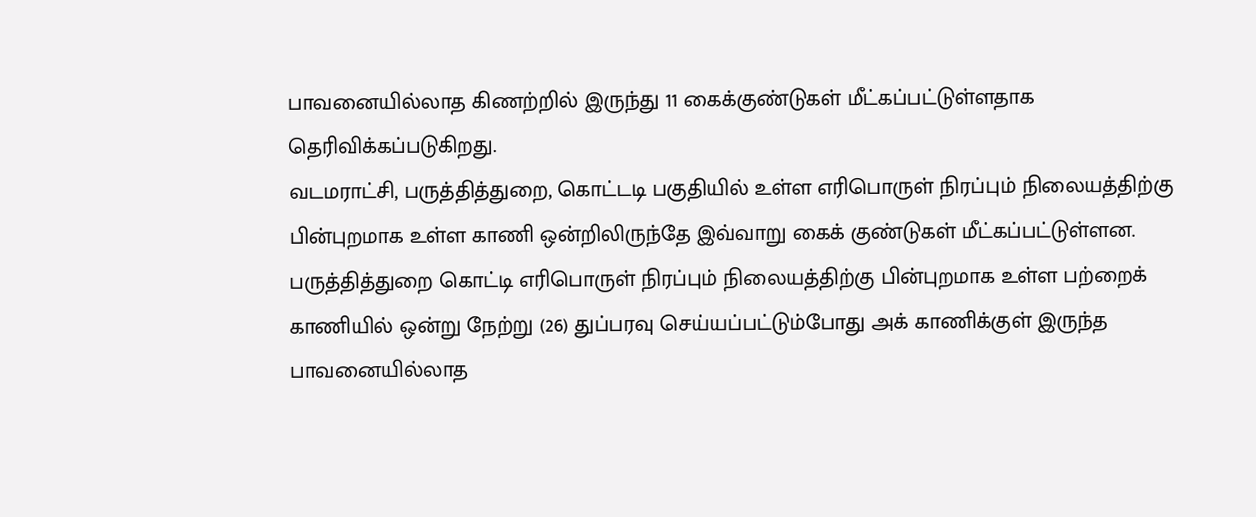பாவனையில்லாத கிணற்றில் இருந்து 11 கைக்குண்டுகள் மீட்கப்பட்டுள்ளதாக தெரிவிக்கப்படுகிறது.
வடமராட்சி, பருத்தித்துறை, கொட்டடி பகுதியில் உள்ள எரிபொருள் நிரப்பும் நிலையத்திற்கு பின்புறமாக உள்ள காணி ஒன்றிலிருந்தே இவ்வாறு கைக் குண்டுகள் மீட்கப்பட்டுள்ளன.
பருத்தித்துறை கொட்டி எரிபொருள் நிரப்பும் நிலையத்திற்கு பின்புறமாக உள்ள பற்றைக் காணியில் ஒன்று நேற்று (26) துப்பரவு செய்யப்பட்டும்போது அக் காணிக்குள் இருந்த பாவனையில்லாத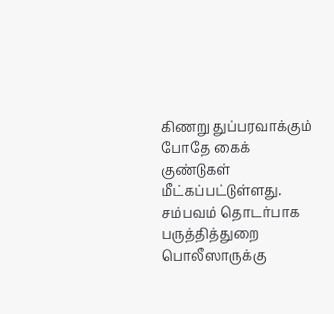கிணறு துப்பரவாக்கும் போதே கைக் குண்டுகள் மீட்கப்பட்டுள்ளது.
சம்பவம் தொடர்பாக பருத்தித்துறை பொலீஸாருக்கு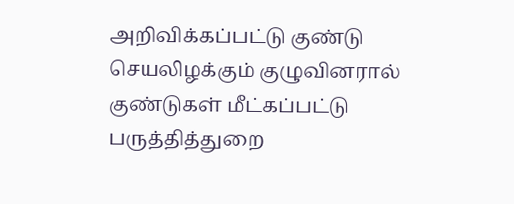அறிவிக்கப்பட்டு குண்டு செயலிழக்கும் குழுவினரால் குண்டுகள் மீட்கப்பட்டு பருத்தித்துறை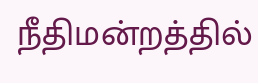நீதிமன்றத்தில்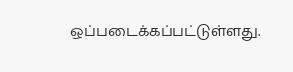ஒப்படைக்கப்பட்டுள்ளது.